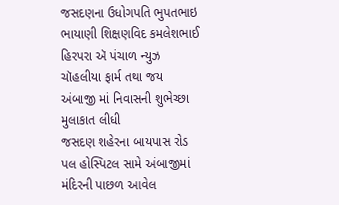જસદણના ઉધોગપતિ ભુપતભાઇ ભાયાણી શિક્ષણવિદ કમલેશભાઈ હિરપરા ઍ પંચાળ ન્યુઝ ચૉહલીયા ફાર્મ તથા જય અંબાજી માં નિવાસની શુભેચ્છા મુલાકાત લીધી
જસદણ શહેરના બાયપાસ રોડ પલ હોસ્પિટલ સામે અંબાજીમાં મંદિરની પાછળ આવેલ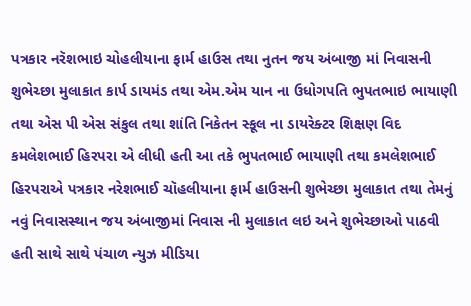પત્રકાર નરૅશભાઇ ચોહલીયાના ફાર્મ હાઉસ તથા નુતન જય અંબાજી માં નિવાસની શુભેચ્છા મુલાકાત કાર્પ ડાયમંડ તથા એમ.એમ યાન ના ઉધોગપતિ ભુપતભાઇ ભાયાણી તથા એસ પી એસ સંકુલ તથા શાંતિ નિકેતન સ્કૂલ ના ડાયરેક્ટર શિક્ષણ વિદ કમલેશભાઈ હિરપરા એ લીધી હતી આ તકે ભુપતભાઈ ભાયાણી તથા કમલેશભાઈ હિરપરાએ પત્રકાર નરેશભાઈ ચૉહલીયાના ફાર્મ હાઉસની શુભેચ્છા મુલાકાત તથા તેમનું નવું નિવાસસ્થાન જય અંબાજીમાં નિવાસ ની મુલાકાત લઇ અને શુભેચ્છાઓ પાઠવી હતી સાથે સાથે પંચાળ ન્યુઝ મીડિયા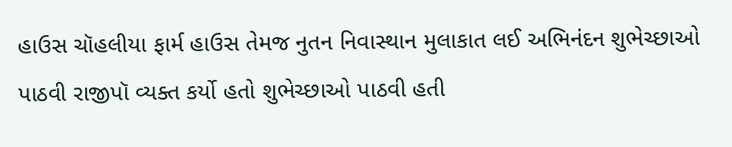હાઉસ ચૉહલીયા ફાર્મ હાઉસ તેમજ નુતન નિવાસ્થાન મુલાકાત લઈ અભિનંદન શુભેચ્છાઓ પાઠવી રાજીપૉ વ્યક્ત કર્યો હતો શુભેચ્છાઓ પાઠવી હતી